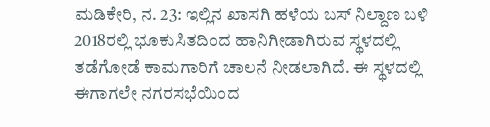ಮಡಿಕೇರಿ, ನ. 23: ಇಲ್ಲಿನ ಖಾಸಗಿ ಹಳೆಯ ಬಸ್ ನಿಲ್ದಾಣ ಬಳಿ 2018ರಲ್ಲಿ ಭೂಕುಸಿತದಿಂದ ಹಾನಿಗೀಡಾಗಿರುವ ಸ್ಥಳದಲ್ಲಿ ತಡೆಗೋಡೆ ಕಾಮಗಾರಿಗೆ ಚಾಲನೆ ನೀಡಲಾಗಿದೆ. ಈ ಸ್ಥಳದಲ್ಲಿ ಈಗಾಗಲೇ ನಗರಸಭೆಯಿಂದ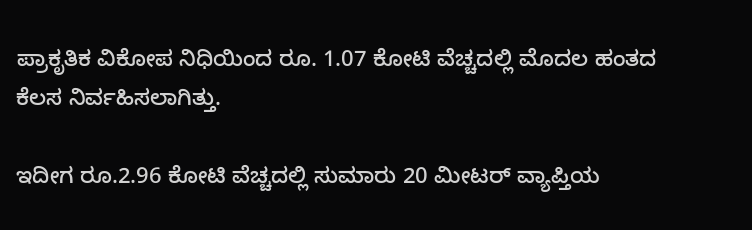ಪ್ರಾಕೃತಿಕ ವಿಕೋಪ ನಿಧಿಯಿಂದ ರೂ. 1.07 ಕೋಟಿ ವೆಚ್ಚದಲ್ಲಿ ಮೊದಲ ಹಂತದ ಕೆಲಸ ನಿರ್ವಹಿಸಲಾಗಿತ್ತು.

ಇದೀಗ ರೂ.2.96 ಕೋಟಿ ವೆಚ್ಚದಲ್ಲಿ ಸುಮಾರು 20 ಮೀಟರ್ ವ್ಯಾಪ್ತಿಯ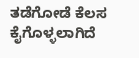ತಡೆಗೋಡೆ ಕೆಲಸ ಕೈಗೊಳ್ಳಲಾಗಿದೆ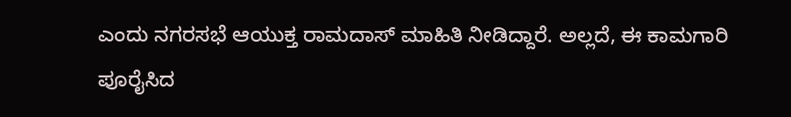ಎಂದು ನಗರಸಭೆ ಆಯುಕ್ತ ರಾಮದಾಸ್ ಮಾಹಿತಿ ನೀಡಿದ್ದಾರೆ. ಅಲ್ಲದೆ, ಈ ಕಾಮಗಾರಿ ಪೂರೈಸಿದ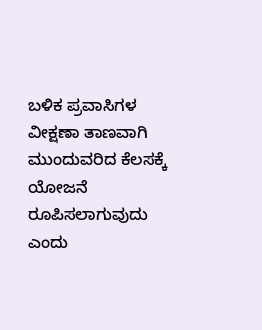ಬಳಿಕ ಪ್ರವಾಸಿಗಳ ವೀಕ್ಷಣಾ ತಾಣವಾಗಿ ಮುಂದುವರಿದ ಕೆಲಸಕ್ಕೆ ಯೋಜನೆ ರೂಪಿಸಲಾಗುವುದು ಎಂದು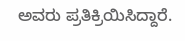ಅವರು ಪ್ರತಿಕ್ರಿಯಿಸಿದ್ದಾರೆ.